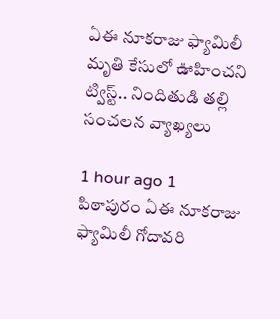ఏఈ నూకరాజు ఫ్యామిలీ మృతి కేసులో ఊహించని ట్విస్ట్.. నిందితుడి తల్లి సంచలన వ్యాఖ్యలు

1 hour ago 1
పిఠాపురం ఏఈ నూకరాజు ఫ్యామిలీ గోదావరి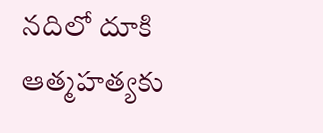నదిలో దూకి ఆత్మహత్యకు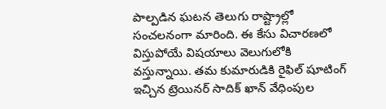పాల్పడిన ఘటన తెలుగు రాష్ట్రాల్లో సంచలనంగా మారింది. ఈ కేసు విచారణలో విస్తుపోయే విషయాలు వెలుగులోకి వస్తున్నాయి. తమ కుమారుడికి రైఫిల్ షూటింగ్‌ ఇచ్చిన ట్రెయినర్ సాదిక్ ఖాన్ వేధింపుల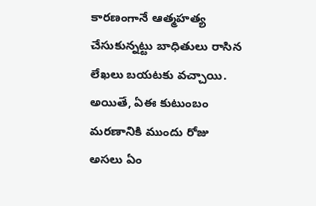కారణంగానే ఆత్మహత్య చేసుకున్నట్టు బాధితులు రాసిన లేఖలు బయటకు వచ్చాయి. అయితే, ఏఈ కుటుంబం మరణానికి ముందు రోజు అసలు ఏం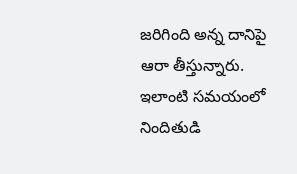జరిగింది అన్న దానిపై ఆరా తీస్తున్నారు. ఇలాంటి సమయంలో నిందితుడి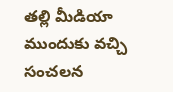తల్లి మీడియా ముందుకు వచ్చి సంచలన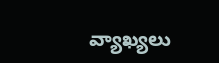వ్యాఖ్యలు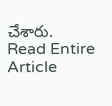చేశారు.
Read Entire Article